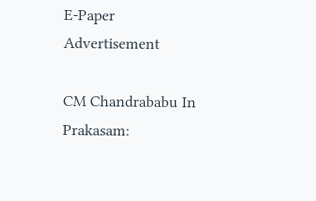E-Paper
Advertisement

CM Chandrababu In Prakasam: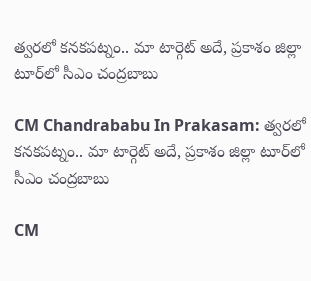త్వరలో కనకపట్నం.. మా టార్గెట్ అదే, ప్రకాశం జిల్లా టూర్‌లో సీఎం చంద్రబాబు

CM Chandrababu In Prakasam: త్వరలో కనకపట్నం.. మా టార్గెట్ అదే, ప్రకాశం జిల్లా టూర్‌లో సీఎం చంద్రబాబు

CM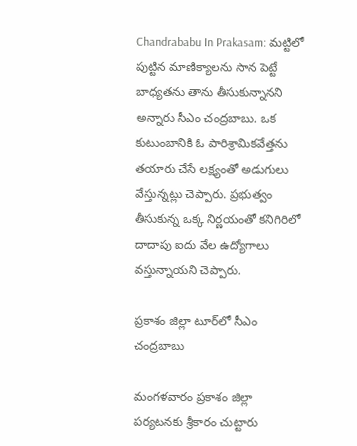Chandrababu In Prakasam: మట్టిలో పుట్టిన మాణిక్యాలను సాన పెట్టే బాధ్యతను తాను తీసుకున్నానని అన్నారు సీఎం చంద్రబాబు. ఒక కుటుంబానికి ఓ పారిశ్రామికవేత్తను తయారు చేసే లక్ష్యంతో అడుగులు వేస్తున్నట్లు చెప్పారు. ప్రభుత్వం తీసుకున్న ఒక్క నిర్ణయంతో కనిగిరిలో దాదాపు ఐదు వేల ఉద్యోగాలు వస్తున్నాయని చెప్పారు.

ప్రకాశం జిల్లా టూర్‌లో సీఎం చంద్రబాబు

మంగళవారం ప్రకాశం జిల్లా పర్యటనకు శ్రీకారం చుట్టారు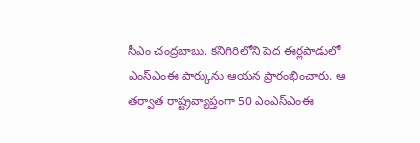సీఎం చంద్రబాబు. కనిగిరిలోని పెద ఈర్లపాడులో ఎంస్‌ఎంఈ పార్కును ఆయన ప్రారంభించారు. ఆ తర్వాత రాష్ట్రవ్యాప్తంగా 50 ఎంఎస్‌ఎంఈ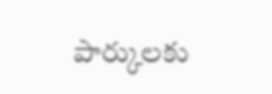పార్కులకు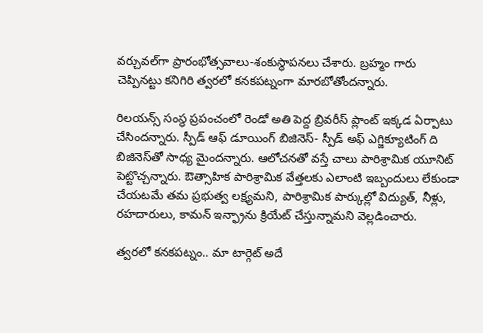వర్చువల్‌గా ప్రారంభోత్సవాలు-శంకుస్థాపనలు చేశారు. బ్రహ్మం గారు చెప్పినట్టు కనిగిరి త్వరలో కనకపట్నంగా మారబోతోందన్నారు.

రిలయన్స్ సంస్థ ప్రపంచంలో రెండో అతి పెద్ద బ్రివరీస్ ప్లాంట్ ఇక్కడ ఏర్పాటు చేసిందన్నారు. స్పీడ్ ఆఫ్ డూయింగ్ బిజినెస్- స్పీడ్ అఫ్ ఎగ్జిక్యూటింగ్ ది బిజినెస్‌తో సాధ్య మైందన్నారు. ఆలోచనతో వస్తే చాలు పారిశ్రామిక యూనిట్ పెట్టొచ్చన్నారు. ఔత్సాహిక పారిశ్రామిక వేత్తలకు ఎలాంటి ఇబ్బందులు లేకుండా చేయటమే తమ ప్రభుత్వ లక్ష్యమని, పారిశ్రామిక పార్కుల్లో విద్యుత్, నీళ్లు, రహదారులు, కామన్ ఇన్ఫ్రాను క్రియేట్ చేస్తున్నామని వెల్లడించారు.

త్వరలో కనకపట్నం.. మా టార్గెట్ అదే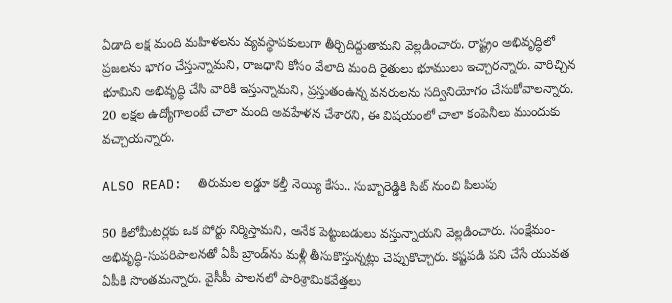ఏడాది లక్ష మంది మహిళలను వ్యవస్థాపకులుగా తీర్చిదిద్దుతామని వెల్లడించారు. రాష్ట్రం అభివృద్ధిలో ప్రజలను భాగం చేస్తున్నామని, రాజధాని కోసం వేలాది మంది రైతులు భూములు ఇచ్చారన్నారు. వారిచ్చిన భూమిని అభివృద్ధి చేసి వారికి ఇస్తున్నామని, ప్రస్తుతంఉన్న వనరులను సద్వినియోగం చేసుకోవాలన్నారు. 20 లక్షల ఉద్యోగాలంటే చాలా మంది అవహేళన చేశారని, ఈ విషయంలో చాలా కంపెనీలు ముందుకు వచ్చాయన్నారు.

ALSO READ:  తిరుమల లడ్డూ కల్తీ నెయ్యి కేసు.. సుబ్బారెడ్డికి సిట్ నుంచి పిలుపు

50 కిలోమీటర్లకు ఒక పోర్టు నిర్మిస్తామని, అనేక పెట్టుబడులు వస్తున్నాయని వెల్లడించారు. సంక్షేమం-అభివృద్ధి-సుపరిపాలనతో ఏపీ బ్రాండ్‌ను మళ్లీ తీసుకొస్తున్నట్లు చెప్పుకొచ్చారు. కష్టపడి పని చేసే యువత ఏపీకి సొంతమన్నారు. వైసీపీ పాలనలో పారిశ్రామికవేత్తలు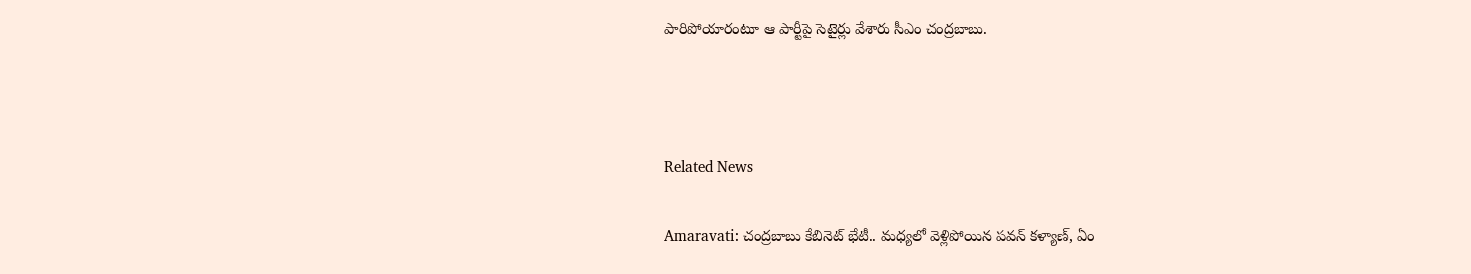పారిపోయారంటూ ఆ పార్టీపై సెటైర్లు వేశారు సీఎం చంద్రబాబు.



Related News

Amaravati: చంద్రబాబు కేబినెట్ భేటీ.. మధ్యలో వెళ్లిపోయిన పవన్ కళ్యాణ్, ఏం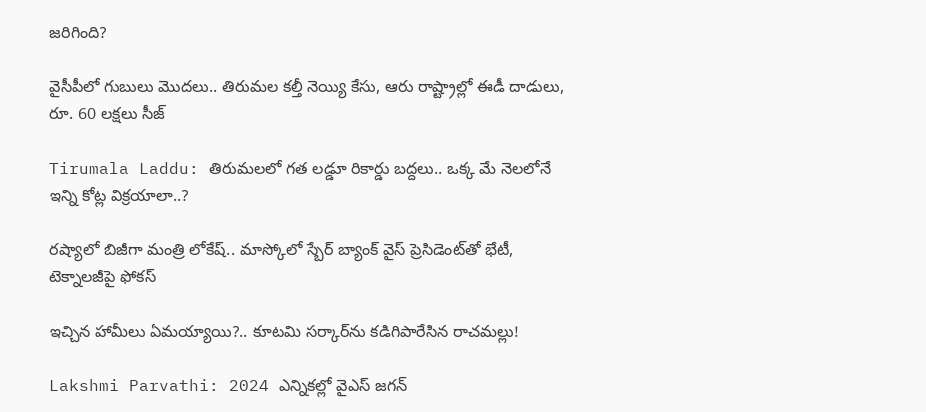జరిగింది?

వైసీపీలో గుబులు మొదలు.. తిరుమల కల్తీ నెయ్యి కేసు, ఆరు రాష్ట్రాల్లో ఈడీ దాడులు, రూ. 60 లక్షలు సీజ్

Tirumala Laddu: తిరుమలలో గత లడ్డూ రికార్డు బద్దలు.. ఒక్క మే నెలలోనే ఇన్ని కోట్ల విక్రయాలా..?

రష్యాలో బిజీగా మంత్రి లోకేష్.. మాస్కోలో స్బేర్‌ బ్యాంక్ వైస్ ప్రెసిడెంట్‌తో భేటీ, టెక్నాలజీపై ఫోకస్

ఇచ్చిన హామీలు ఏమయ్యాయి?.. కూటమి సర్కార్‌ను కడిగిపారేసిన రాచమల్లు!

Lakshmi Parvathi: 2024 ఎన్నికల్లో వైఎస్ జగన్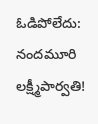ఓడిపోలేదు: నందమూరి లక్ష్మీపార్వతి!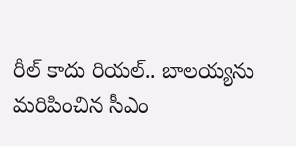రీల్ కాదు రియల్.. బాలయ్యను మరిపించిన సీఎం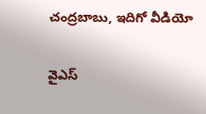చంద్రబాబు, ఇదిగో వీడియో

వైఎస్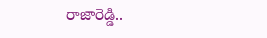రాజారెడ్డి..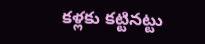కళ్లకు కట్టినట్టు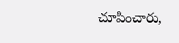చూపించారు,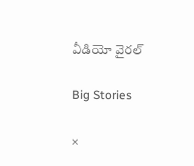వీడియో వైరల్

Big Stories

×